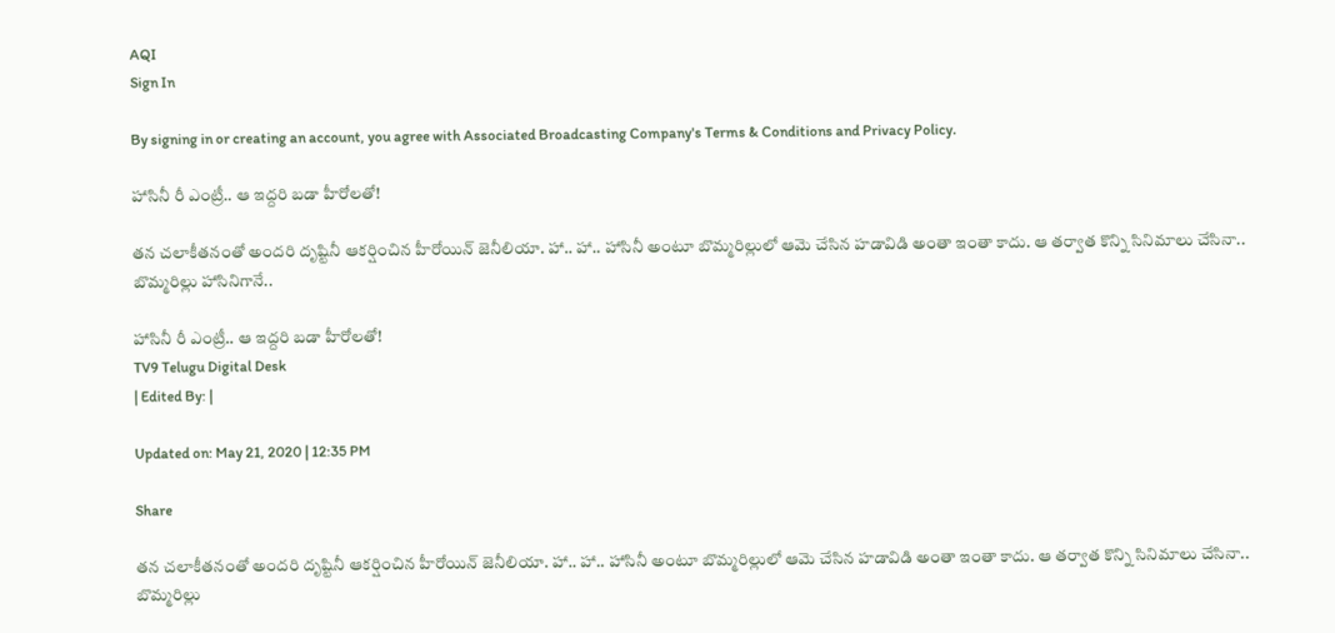AQI
Sign In

By signing in or creating an account, you agree with Associated Broadcasting Company's Terms & Conditions and Privacy Policy.

హాసినీ రీ ఎంట్రీ.. ఆ ఇద్దరి బడా హీరోలతో!

తన చలాకీతనంతో అందరి దృష్టినీ ఆకర్షించిన హీరోయిన్ జెనీలియా. హా.. హా.. హాసినీ అంటూ బొమ్మరిల్లులో ఆమె చేసిన హడావిడి అంతా ఇంతా కాదు. ఆ తర్వాత కొన్ని సినిమాలు చేసినా.. బొమ్మరిల్లు హాసినిగానే..

హాసినీ రీ ఎంట్రీ.. ఆ ఇద్దరి బడా హీరోలతో!
TV9 Telugu Digital Desk
| Edited By: |

Updated on: May 21, 2020 | 12:35 PM

Share

తన చలాకీతనంతో అందరి దృష్టినీ ఆకర్షించిన హీరోయిన్ జెనీలియా. హా.. హా.. హాసినీ అంటూ బొమ్మరిల్లులో ఆమె చేసిన హడావిడి అంతా ఇంతా కాదు. ఆ తర్వాత కొన్ని సినిమాలు చేసినా.. బొమ్మరిల్లు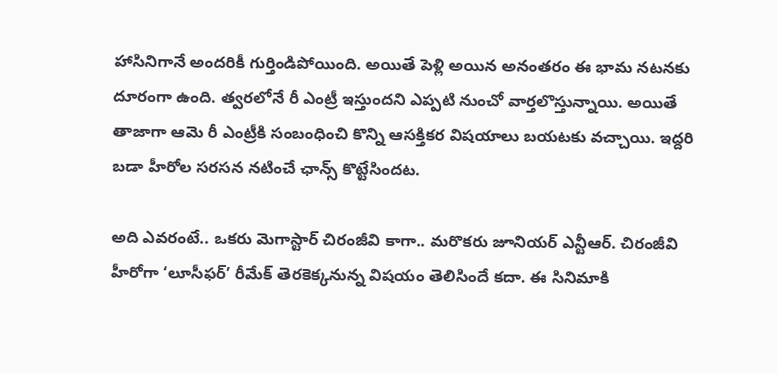హాసినిగానే అందరికీ గుర్తిండిపోయింది. అయితే పెళ్లి అయిన అనంతరం ఈ భామ నటనకు దూరంగా ఉంది. త్వరలోనే రీ ఎంట్రీ ఇస్తుందని ఎప్పటి నుంచో వార్తలొస్తున్నాయి. అయితే తాజాగా ఆమె రీ ఎంట్రీకి సంబంధించి కొన్ని ఆసక్తికర విషయాలు బయటకు వచ్చాయి. ఇద్దరి బడా హీరోల సరసన నటించే ఛాన్స్ కొట్టేసిందట.

అది ఎవరంటే.. ఒకరు మెగాస్టార్ చిరంజీవి కాగా.. మరొకరు జూనియర్ ఎన్టీఆర్. చిరంజీవి హీరోగా ‘లూసీఫర్’ రీమేక్ తెరకెక్కనున్న విషయం తెలిసిందే కదా. ఈ సినిమాకి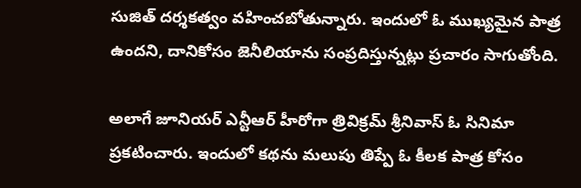సుజిత్ దర్శకత్వం వహించబోతున్నారు. ఇందులో ఓ ముఖ్యమైన పాత్ర ఉందని, దానికోసం జెనీలియాను సంప్రదిస్తున్నట్లు ప్రచారం సాగుతోంది.

అలాగే జూనియర్ ఎన్టీఆర్ హీరోగా త్రివిక్రమ్ శ్రీనివాస్ ఓ సినిమా ప్రకటించారు. ఇందులో కథను మలుపు తిప్పే ఓ కీలక పాత్ర కోసం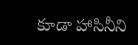కూడా హాసినీని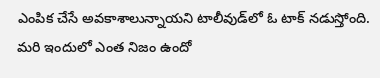ఎంపిక చేసే అవకాశాలున్నాయని టాలీవుడ్‌లో ఓ టాక్ నడుస్తోంది. మరి ఇందులో ఎంత నిజం ఉందో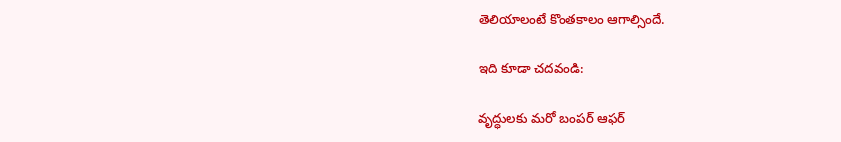తెలియాలంటే కొంతకాలం ఆగాల్సిందే.

ఇది కూడా చదవండి:

వృద్ధులకు మరో బంపర్ ఆఫర్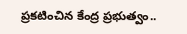ప్రకటించిన కేంద్ర ప్రభుత్వం..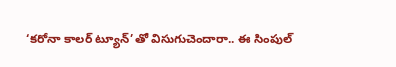‘కరోనా కాలర్ ట్యూన్‌’తో విసుగుచెందారా.. ఈ సింపుల్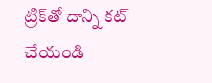ట్రిక్‌తో దాన్ని కట్ చేయండి